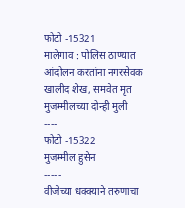फोटो -15321
मालेगाव : पोलिस ठाण्यात आंदोलन करतांना नगरसेवक खालीद शेख, समवेत मृत मुजम्मीलच्या दोन्ही मुली
----
फोटो -15322
मुजम्मील हुसेन
-----
वीजेच्या धक्क्याने तरुणाचा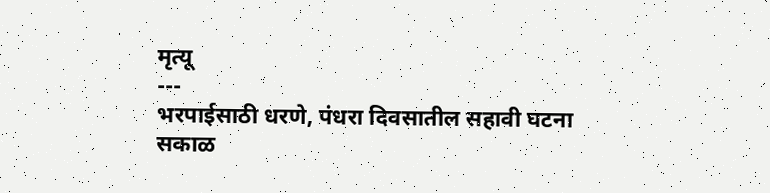मृत्यू
---
भरपाईसाठी धरणे, पंधरा दिवसातील सहावी घटना
सकाळ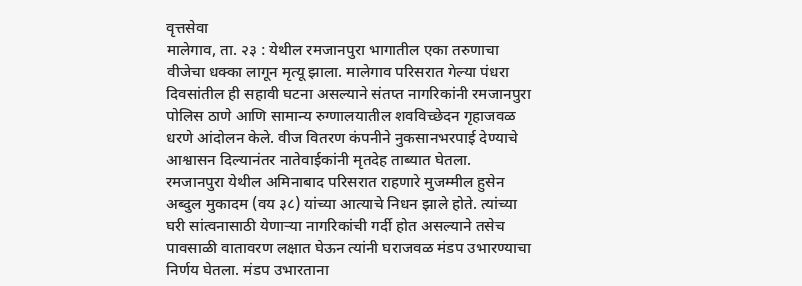वृत्तसेवा
मालेगाव, ता. २३ : येथील रमजानपुरा भागातील एका तरुणाचा वीजेचा धक्का लागून मृत्यू झाला. मालेगाव परिसरात गेल्या पंधरा दिवसांतील ही सहावी घटना असल्याने संतप्त नागरिकांनी रमजानपुरा पोलिस ठाणे आणि सामान्य रुग्णालयातील शवविच्छेदन गृहाजवळ धरणे आंदोलन केले. वीज वितरण कंपनीने नुकसानभरपाई देण्याचे आश्वासन दिल्यानंतर नातेवाईकांनी मृतदेह ताब्यात घेतला.
रमजानपुरा येथील अमिनाबाद परिसरात राहणारे मुजम्मील हुसेन अब्दुल मुकादम (वय ३८) यांच्या आत्याचे निधन झाले होते. त्यांच्या घरी सांत्वनासाठी येणाऱ्या नागरिकांची गर्दी होत असल्याने तसेच पावसाळी वातावरण लक्षात घेऊन त्यांनी घराजवळ मंडप उभारण्याचा निर्णय घेतला. मंडप उभारताना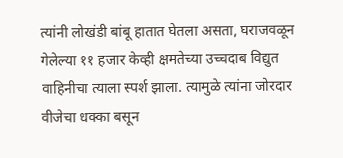त्यांनी लोखंडी बांबू हातात घेतला असता, घराजवळून गेलेल्या ११ हजार केव्ही क्षमतेच्या उच्चदाब विद्युत वाहिनीचा त्याला स्पर्श झाला. त्यामुळे त्यांना जोरदार वीजेचा धक्का बसून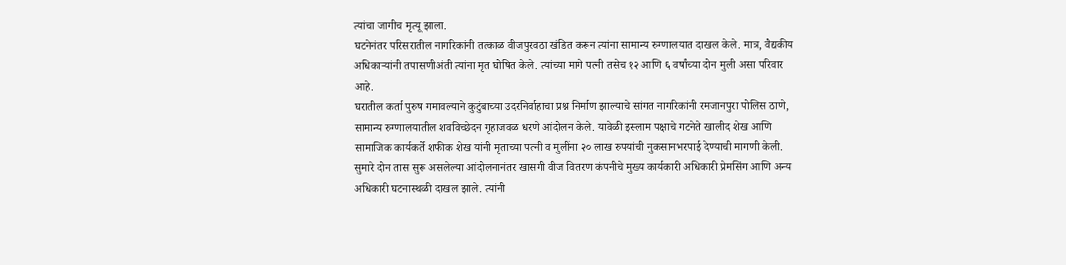त्यांचा जागीच मृत्यू झाला.
घटनेनंतर परिसरातील नागरिकांनी तत्काळ वीजपुरवठा खंडित करून त्यांना सामान्य रुग्णालयात दाखल केले. मात्र, वैद्यकीय अधिकाऱ्यांनी तपासणीअंती त्यांना मृत घोषित केले. त्यांच्या मागे पत्नी तसेच १२ आणि ६ वर्षांच्या दोन मुली असा परिवार आहे.
घरातील कर्ता पुरुष गमावल्याने कुटुंबाच्या उदरनिर्वाहाचा प्रश्न निर्माण झाल्याचे सांगत नागरिकांनी रमजानपुरा पोलिस ठाणे, सामान्य रुग्णालयातील शवविच्छेदन गृहाजवळ धरणे आंदोलन केले. यावेळी इस्लाम पक्षाचे गटनेते खालीद शेख आणि सामाजिक कार्यकर्ते शफीक शेख यांनी मृताच्या पत्नी व मुलींना २० लाख रुपयांची नुकसानभरपाई देण्याची मागणी केली.
सुमारे दोन तास सुरू असलेल्या आंदोलनानंतर खासगी वीज वितरण कंपनीचे मुख्य कार्यकारी अधिकारी प्रेमसिंग आणि अन्य अधिकारी घटनास्थळी दाखल झाले. त्यांनी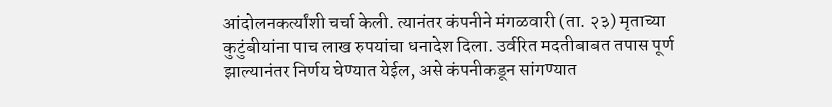आंदोलनकर्त्यांशी चर्चा केली. त्यानंतर कंपनीने मंगळवारी (ता. २३) मृताच्या कुटुंबीयांना पाच लाख रुपयांचा धनादेश दिला. उर्वरित मदतीबाबत तपास पूर्ण झाल्यानंतर निर्णय घेण्यात येईल, असे कंपनीकडून सांगण्यात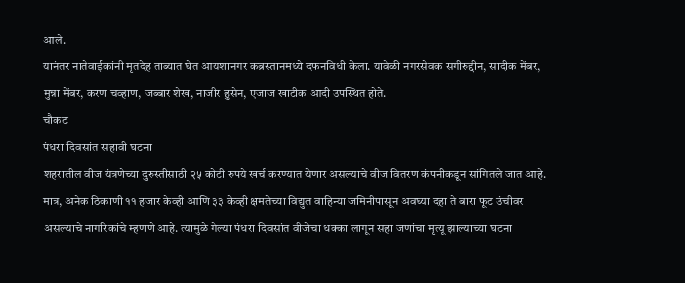आले.
यानंतर नातेवाईकांनी मृतदेह ताब्यात घेत आयशानगर कब्रस्तानमध्ये दफनविधी केला. यावेळी नगरसेवक सगीरुद्दीन, सादीक मेंबर, मुन्ना मेंबर, करण चव्हाण, जब्बार शेख, नाजीर हुसेन, एजाज खाटीक आदी उपस्थित होते.
चौकट
पंधरा दिवसांत सहावी घटना
शहरातील वीज यंत्रणेच्या दुरुस्तीसाठी २५ कोटी रुपये खर्च करण्यात येणार असल्याचे वीज वितरण कंपनीकडून सांगितले जात आहे. मात्र, अनेक ठिकाणी ११ हजार केव्ही आणि ३३ केव्ही क्षमतेच्या विद्युत वाहिन्या जमिनीपासून अवघ्या दहा ते बारा फूट उंचीवर असल्याचे नागरिकांचे म्हणणे आहे. त्यामुळे गेल्या पंधरा दिवसांत वीजेचा धक्का लागून सहा जणांचा मृत्यू झाल्याच्या घटना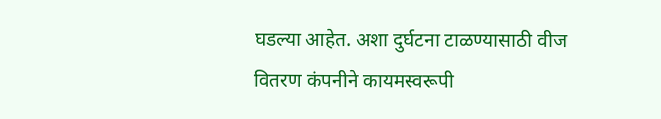घडल्या आहेत. अशा दुर्घटना टाळण्यासाठी वीज वितरण कंपनीने कायमस्वरूपी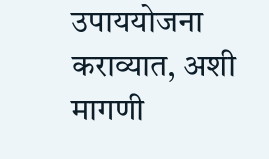उपाययोजना कराव्यात, अशी मागणी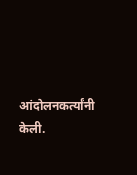आंदोलनकर्त्यांनी केली.